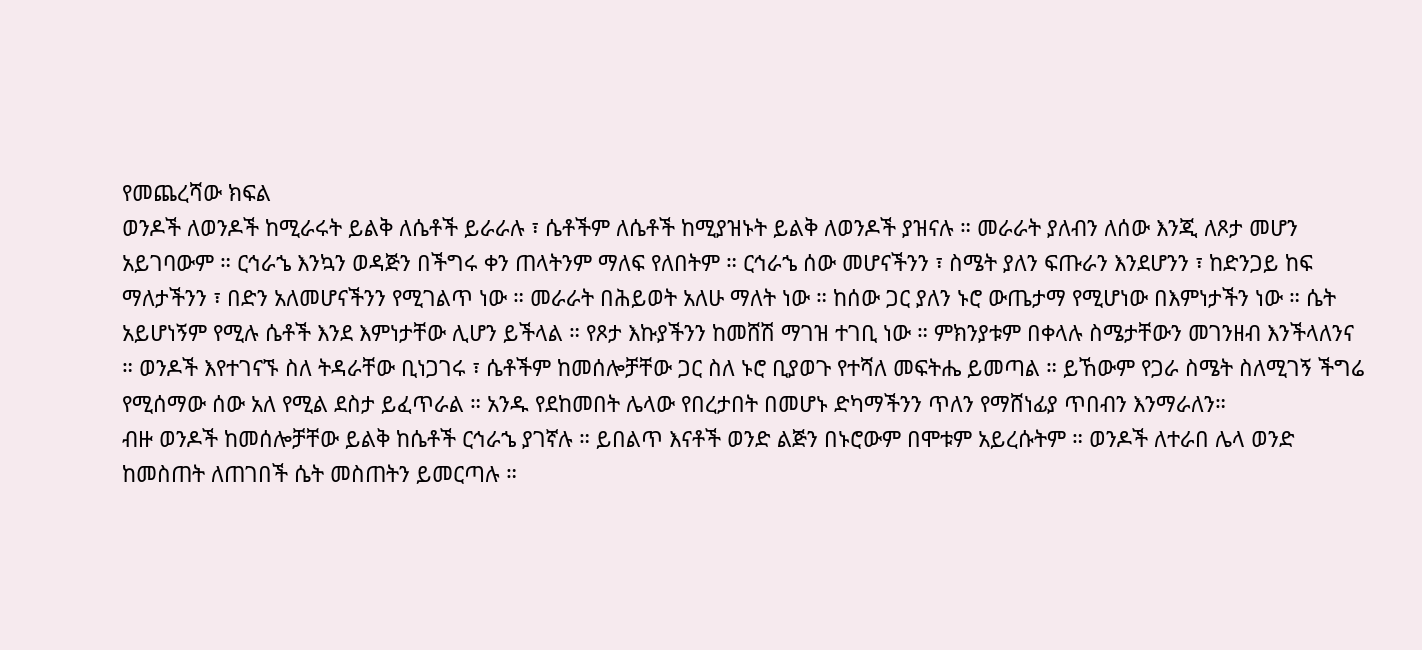የመጨረሻው ክፍል
ወንዶች ለወንዶች ከሚራሩት ይልቅ ለሴቶች ይራራሉ ፣ ሴቶችም ለሴቶች ከሚያዝኑት ይልቅ ለወንዶች ያዝናሉ ። መራራት ያለብን ለሰው እንጂ ለጾታ መሆን አይገባውም ። ርኅራኄ እንኳን ወዳጅን በችግሩ ቀን ጠላትንም ማለፍ የለበትም ። ርኅራኄ ሰው መሆናችንን ፣ ስሜት ያለን ፍጡራን እንደሆንን ፣ ከድንጋይ ከፍ ማለታችንን ፣ በድን አለመሆናችንን የሚገልጥ ነው ። መራራት በሕይወት አለሁ ማለት ነው ። ከሰው ጋር ያለን ኑሮ ውጤታማ የሚሆነው በእምነታችን ነው ። ሴት አይሆነኝም የሚሉ ሴቶች እንደ እምነታቸው ሊሆን ይችላል ። የጾታ እኩያችንን ከመሸሽ ማገዝ ተገቢ ነው ። ምክንያቱም በቀላሉ ስሜታቸውን መገንዘብ እንችላለንና ። ወንዶች እየተገናኙ ስለ ትዳራቸው ቢነጋገሩ ፣ ሴቶችም ከመሰሎቻቸው ጋር ስለ ኑሮ ቢያወጉ የተሻለ መፍትሔ ይመጣል ። ይኸውም የጋራ ስሜት ስለሚገኝ ችግሬ የሚሰማው ሰው አለ የሚል ደስታ ይፈጥራል ። አንዱ የደከመበት ሌላው የበረታበት በመሆኑ ድካማችንን ጥለን የማሸነፊያ ጥበብን እንማራለን።
ብዙ ወንዶች ከመሰሎቻቸው ይልቅ ከሴቶች ርኅራኄ ያገኛሉ ። ይበልጥ እናቶች ወንድ ልጅን በኑሮውም በሞቱም አይረሱትም ። ወንዶች ለተራበ ሌላ ወንድ ከመስጠት ለጠገበች ሴት መስጠትን ይመርጣሉ ።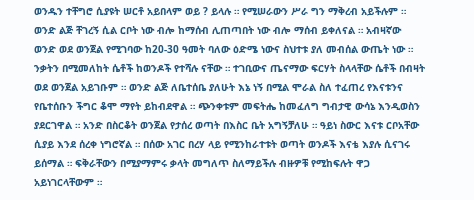ወንዱን ተቸግሮ ሲያዩት ሠርቶ አይበላም ወይ ? ይላሉ ። የሚሠራውን ሥራ ግን ማቅረብ አይችሉም ። ወንድ ልጅ ቸገረኝ ሲል ርቦት ነው ብሎ ከማሰብ ሊጠጣበት ነው ብሎ ማሰብ ይቀለናል ። አብዛኛው ወንድ ወደ ወንጀል የሚገባው ከ20-30 ዓመት ባለው ዕድሜ ነውና ስህተቱ ያለ መብሰል ውጤት ነው ። ንቃትን በሚመለከት ሴቶች ከወንዶች የተሻሉ ናቸው ። ተገቢውና ጤናማው ፍርሃት ስላላቸው ሴቶች በብዛት ወደ ወንጀል አይገቡም ። ወንድ ልጅ ለቤተሰቤ ያለሁት እኔ ነኝ በሚል ሞራል ስለ ተፈጠረ የእናቱንና የቤተሰቡን ችግር ቆሞ ማየት ይከብደዋል ። ጭንቀቱም መፍትሔ ከመፈለግ ግብታዊ ውሳኔ እንዲወስን ያደርገዋል ። አንድ በስርቆት ወንጀል የታሰረ ወጣት በእስር ቤት አግኝቻለሁ ። ዓይነ ስውር እናቱ ርቦአቸው ሲያይ እንደ ሰረቀ ነግሮኛል ። በሰው አገር በረሃ ላይ የሚንከራተቱት ወጣት ወንዶች እናቴ እያሉ ሲናገሩ ይሰማል ። ፍቅራቸውን በሚያማምሩ ቃላት መግለጥ ስለማይችሉ ብዙዎቹ የሚከፍሉት ዋጋ አይነገርላቸውም ።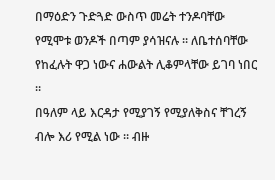በማዕድን ጉድጓድ ውስጥ መሬት ተንዶባቸው የሚሞቱ ወንዶች በጣም ያሳዝናሉ ። ለቤተሰባቸው የከፈሉት ዋጋ ነውና ሐውልት ሊቆምላቸው ይገባ ነበር ።
በዓለም ላይ እርዳታ የሚያገኝ የሚያለቅስና ቸገረኝ ብሎ እሪ የሚል ነው ። ብዙ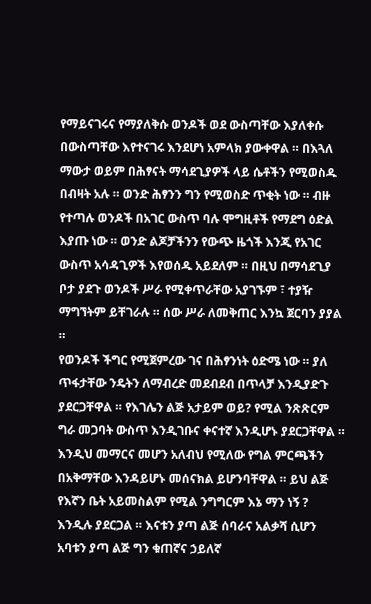የማይናገሩና የማያለቅሱ ወንዶች ወደ ውስጣቸው እያለቀሱ በውስጣቸው እየተናገሩ እንደሆነ አምላክ ያውቀዋል ። በእጓለ ማውታ ወይም በሕፃናት ማሳደጊያዎች ላይ ሴቶችን የሚወስዱ በብዛት አሉ ። ወንድ ሕፃንን ግን የሚወስድ ጥቂት ነው ። ብዙ የተጣሉ ወንዶች በአገር ውስጥ ባሉ ሞግዚቶች የማደግ ዕድል እያጡ ነው ። ወንድ ልጆቻችንን የውጭ ዜጎች እንጂ የአገር ውስጥ አሳዳጊዎች እየወሰዱ አይደለም ። በዚህ በማሳደጊያ ቦታ ያደጉ ወንዶች ሥራ የሚቀጥራቸው አያገኙም ፣ ተያዥ ማግኘትም ይቸገራሉ ። ሰው ሥራ ለመቅጠር እንኳ ጀርባን ያያል ።
የወንዶች ችግር የሚጀምረው ገና በሕፃንነት ዕድሜ ነው ። ያለ ጥፋታቸው ንዴትን ለማብረድ መደብደብ በጥላቻ እንዲያድጉ ያደርጋቸዋል ። የእገሌን ልጅ አታይም ወይ? የሚል ንጽጽርም ግራ መጋባት ውስጥ እንዲገቡና ቀናተኛ እንዲሆኑ ያደርጋቸዋል ። እንዲህ መማርና መሆን አለብህ የሚለው የግል ምርጫችን በአቅማቸው እንዳይሆኑ መሰናክል ይሆንባቸዋል ። ይህ ልጅ የእኛን ቤት አይመስልም የሚል ንግግርም እኔ ማን ነኝ ? እንዲሉ ያደርጋል ። እናቱን ያጣ ልጅ ሰባራና አልቃሻ ሲሆን አባቱን ያጣ ልጅ ግን ቁጠኛና ኃይለኛ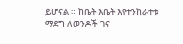ይሆናል ። ከቤት እቤት እየተንከራተቱ ማደግ ለወንዶች ገና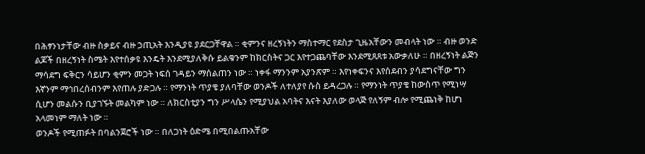በሕፃንነታቸው ብዙ ስቃይና ብዙ ኃጢአት እንዲያዩ ያደርጋቸዋል ። ቂምንና ዘረኝነትን ማስተማር የደስታ ጊዜአቸውን መብላት ነው ። ብዙ ወንድ ልጆች በዘረኝነት ስሜት እየተሰቃዩ እንዴት እንደሚያለቅሱ ይልቁንም ከክርስትና ጋር እየተጋጨባቸው እንደሚጸጸቱ አውቃለሁ ። በዘረኝነት ልጅን ማሳደግ ፍቅርን ሳይሆን ቂምን መጋት ነፍሰ ገዳይን ማሰልጠን ነው ። ነቀፋ ማንንም አያንጽም ። እየነቀፍንና እየሰደብን ያሳደግናቸው ግን እኛንም ማኅበረሰብንም እየጠሉ ያድጋሉ ። የማንነት ጥያቄ ያለባቸው ወንዶች ለተለያየ ሱስ ይዳረጋሉ ። የማንነት ጥያቄ ከውስጥ የሚነሣ ሲሆን መልሱን ቢያገኙት መልካም ነው ። ለክርስቲያን ግን ሥላሴን የሚያህል አባትና እናት እያለው ወላጅ የለኝም ብሎ የሚጨነቅ ከሆነ አላመነም ማለት ነው ።
ወንዶች የሚጠፉት በባልንጀሮች ነው ። በለጋነት ዕድሜ በሚበልጡአቸው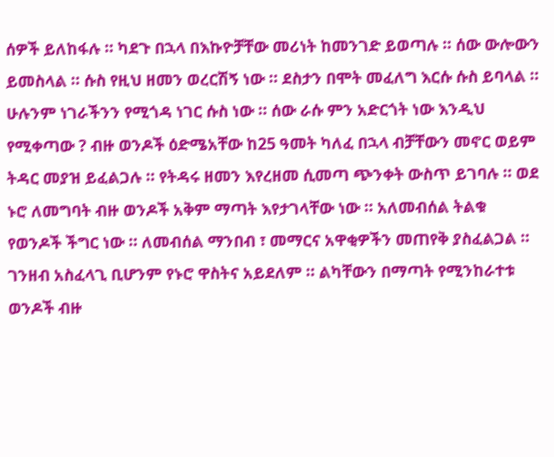ሰዎች ይለከፋሉ ። ካደጉ በኋላ በእኩዮቻቸው መሪነት ከመንገድ ይወጣሉ ። ሰው ውሎውን ይመስላል ። ሱስ የዚህ ዘመን ወረርሽኝ ነው ። ደስታን በሞት መፈለግ እርሱ ሱስ ይባላል ። ሁሉንም ነገራችንን የሚጎዳ ነገር ሱስ ነው ። ሰው ራሱ ምን አድርጎት ነው እንዲህ የሚቀጣው ? ብዙ ወንዶች ዕድሜአቸው ከ25 ዓመት ካለፈ በኋላ ብቻቸውን መኖር ወይም ትዳር መያዝ ይፈልጋሉ ። የትዳሩ ዘመን እየረዘመ ሲመጣ ጭንቀት ውስጥ ይገባሉ ። ወደ ኑሮ ለመግባት ብዙ ወንዶች አቅም ማጣት እየታገላቸው ነው ። አለመብሰል ትልቁ የወንዶች ችግር ነው ። ለመብሰል ማንበብ ፣ መማርና አዋቂዎችን መጠየቅ ያስፈልጋል ። ገንዘብ አስፈላጊ ቢሆንም የኑሮ ዋስትና አይደለም ። ልካቸውን በማጣት የሚንከራተቱ ወንዶች ብዙ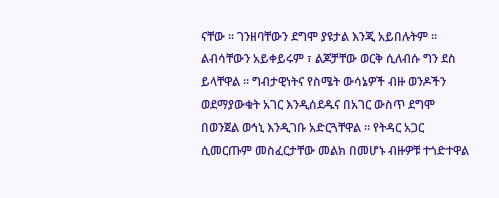ናቸው ። ገንዘባቸውን ደግሞ ያዩታል እንጂ አይበሉትም ። ልብሳቸውን አይቀይሩም ፣ ልጆቻቸው ወርቅ ሲለብሱ ግን ደስ ይላቸዋል ። ግብታዊነትና የስሜት ውሳኔዎች ብዙ ወንዶችን ወደማያውቁት አገር እንዲሰደዱና በአገር ውስጥ ደግሞ በወንጀል ወኅኒ እንዲገቡ አድርጓቸዋል ። የትዳር አጋር ሲመርጡም መስፈርታቸው መልክ በመሆኑ ብዙዎቹ ተጎድተዋል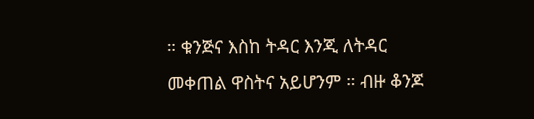። ቁንጅና እስከ ትዳር እንጂ ለትዳር መቀጠል ዋስትና አይሆንም ። ብዙ ቆንጆ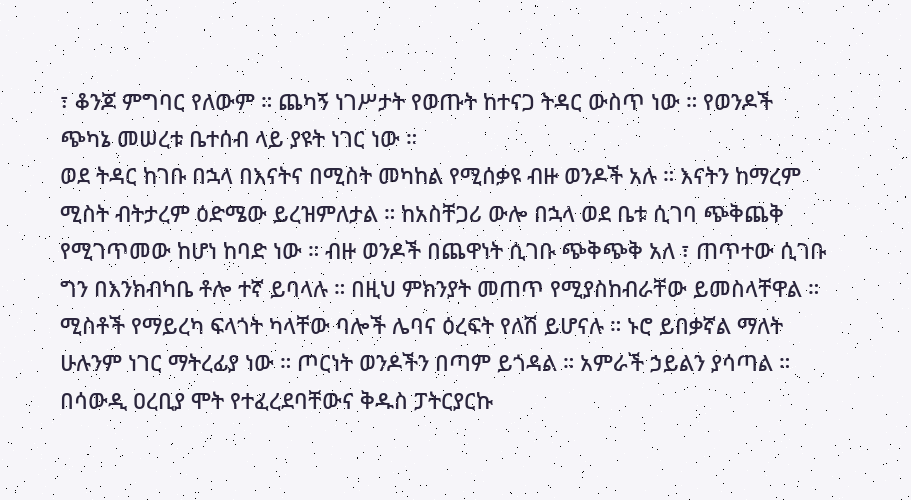፣ ቆንጆ ምግባር የለውም ። ጨካኝ ነገሥታት የወጡት ከተናጋ ትዳር ውስጥ ነው ። የወንዶች ጭካኔ መሠረቱ ቤተሰብ ላይ ያዩት ነገር ነው ።
ወደ ትዳር ከገቡ በኋላ በእናትና በሚስት መካከል የሚሰቃዩ ብዙ ወንዶች አሉ ። እናትን ከማረም ሚስት ብትታረም ዕድሜው ይረዝምለታል ። ከአስቸጋሪ ውሎ በኋላ ወደ ቤቱ ሲገባ ጭቅጨቅ የሚገጥመው ከሆነ ከባድ ነው ። ብዙ ወንዶች በጨዋነት ሲገቡ ጭቅጭቅ አለ ፣ ጠጥተው ሲገቡ ግን በእንክብካቤ ቶሎ ተኛ ይባላሉ ። በዚህ ምክንያት መጠጥ የሚያስከብራቸው ይመስላቸዋል ። ሚስቶች የማይረካ ፍላጎት ካላቸው ባሎች ሌባና ዕረፍት የለሽ ይሆናሉ ። ኑሮ ይበቃኛል ማለት ሁሉንም ነገር ማትረፊያ ነው ። ጦርነት ወንዶችን በጣም ይጎዳል ። አምራች ኃይልን ያሳጣል ። በሳውዲ ዐረቢያ ሞት የተፈረደባቸውና ቅዱስ ፓትርያርኩ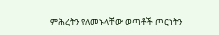ምሕረትን የለመኑላቸው ወጣቶች ጦርነትን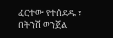ፈርተው የተሰደዱ ፣ በትንሽ ወንጀል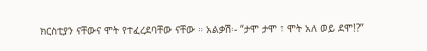ክርስቲያን ናቸውና ሞት የተፈረደባቸው ናቸው ። አልቃሽ፡- “ታሞ ታሞ ፣ ሞት አለ ወይ ደሞ!?”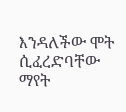እንዳለችው ሞት ሲፈረድባቸው ማየት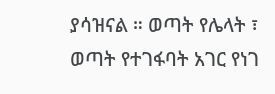ያሳዝናል ። ወጣት የሌላት ፣ ወጣት የተገፋባት አገር የነገ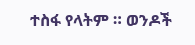ተስፋ የላትም ። ወንዶች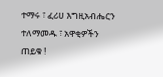ተማሩ ፣ ፈሪሀ እግዚአብሔርን ተለማመዱ ፣ አዋቂዎችን ጠይቁ !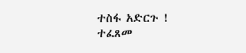ተስፋ አድርጉ !
ተፈጸመ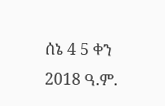ሰኔ 4 5 ቀን 2018 ዓ.ም.